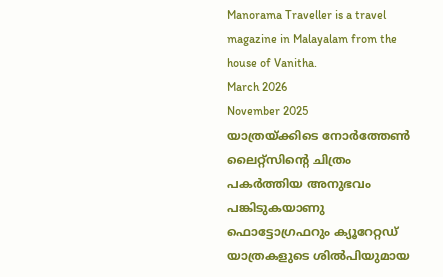Manorama Traveller is a travel magazine in Malayalam from the house of Vanitha.
March 2026
November 2025
യാത്രയ്ക്കിടെ നോർത്തേൺ ലൈറ്റ്സിന്റെ ചിത്രം പകർത്തിയ അനുഭവം പങ്കിടുകയാണു ഫൊട്ടോഗ്രഫറും ക്യൂറേറ്റഡ് യാത്രകളുടെ ശിൽപിയുമായ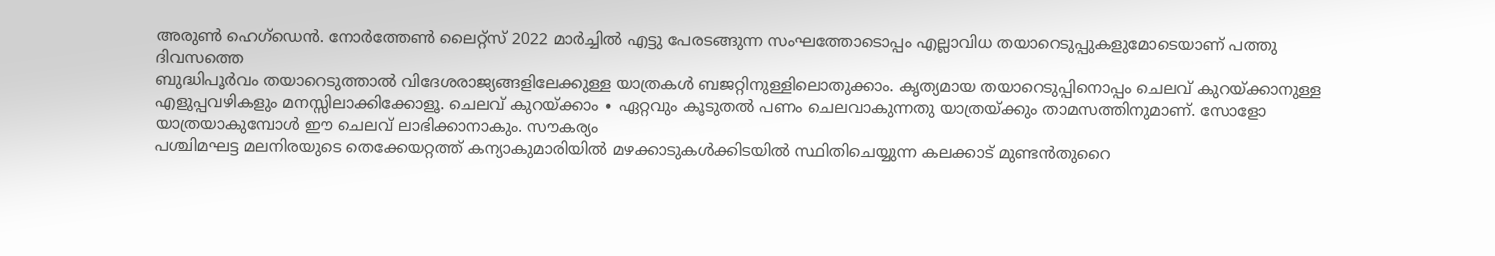അരുൺ ഹെഗ്ഡെൻ. നോർത്തേൺ ലൈറ്റ്സ് 2022 മാർച്ചിൽ എട്ടു പേരടങ്ങുന്ന സംഘത്തോടൊപ്പം എല്ലാവിധ തയാറെടുപ്പുകളുമോടെയാണ് പത്തു ദിവസത്തെ
ബുദ്ധിപൂർവം തയാറെടുത്താൽ വിദേശരാജ്യങ്ങളിലേക്കുള്ള യാത്രകൾ ബജറ്റിനുള്ളിലൊതുക്കാം. കൃത്യമായ തയാറെടുപ്പിനൊപ്പം ചെലവ് കുറയ്ക്കാനുള്ള എളുപ്പവഴികളും മനസ്സിലാക്കിക്കോളൂ. ചെലവ് കുറയ്ക്കാം ∙ ഏറ്റവും കൂടുതൽ പണം ചെലവാകുന്നതു യാത്രയ്ക്കും താമസത്തിനുമാണ്. സോളോ യാത്രയാകുമ്പോൾ ഈ ചെലവ് ലാഭിക്കാനാകും. സൗകര്യം
പശ്ചിമഘട്ട മലനിരയുടെ തെക്കേയറ്റത്ത് കന്യാകുമാരിയിൽ മഴക്കാടുകൾക്കിടയിൽ സ്ഥിതിചെയ്യുന്ന കലക്കാട് മുണ്ടൻതുറൈ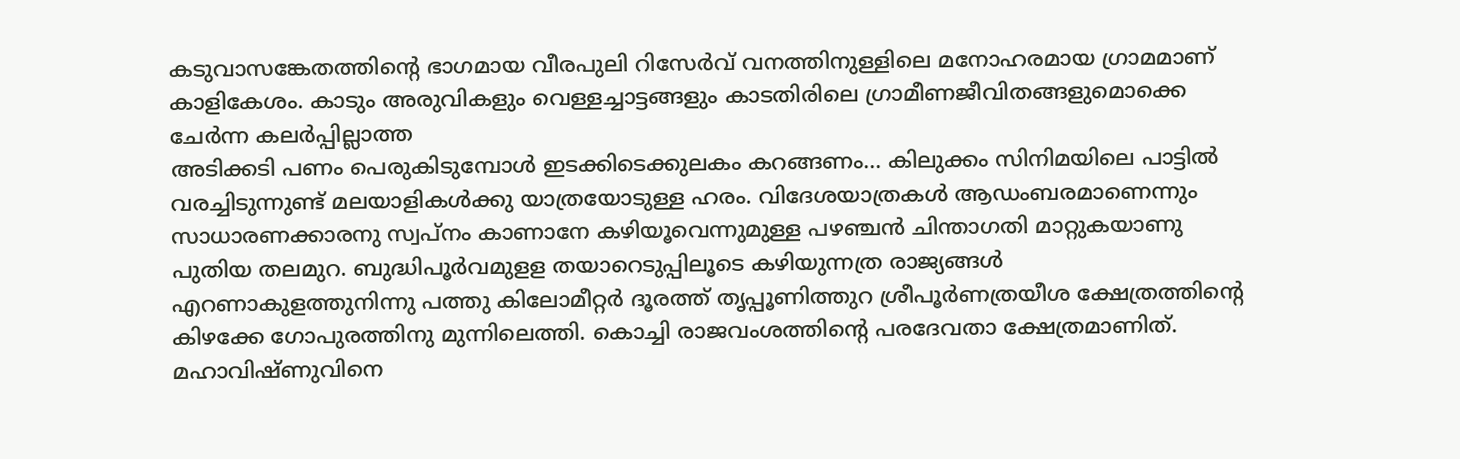കടുവാസങ്കേതത്തിന്റെ ഭാഗമായ വീരപുലി റിസേർവ് വനത്തിനുള്ളിലെ മനോഹരമായ ഗ്രാമമാണ് കാളികേശം. കാടും അരുവികളും വെള്ളച്ചാട്ടങ്ങളും കാടതിരിലെ ഗ്രാമീണജീവിതങ്ങളുമൊക്കെ ചേർന്ന കലർപ്പില്ലാത്ത
അടിക്കടി പണം പെരുകിടുമ്പോൾ ഇടക്കിടെക്കുലകം കറങ്ങണം... കിലുക്കം സിനിമയിലെ പാട്ടിൽ വരച്ചിടുന്നുണ്ട് മലയാളികൾക്കു യാത്രയോടുള്ള ഹരം. വിദേശയാത്രകൾ ആഡംബരമാണെന്നും സാധാരണക്കാരനു സ്വപ്നം കാണാനേ കഴിയൂവെന്നുമുള്ള പഴഞ്ചൻ ചിന്താഗതി മാറ്റുകയാണു പുതിയ തലമുറ. ബുദ്ധിപൂർവമുളള തയാറെടുപ്പിലൂടെ കഴിയുന്നത്ര രാജ്യങ്ങൾ
എറണാകുളത്തുനിന്നു പത്തു കിലോമീറ്റർ ദൂരത്ത് തൃപ്പൂണിത്തുറ ശ്രീപൂർണത്രയീശ ക്ഷേത്രത്തിന്റെ കിഴക്കേ ഗോപുരത്തിനു മുന്നിലെത്തി. കൊച്ചി രാജവംശത്തിന്റെ പരദേവതാ ക്ഷേത്രമാണിത്. മഹാവിഷ്ണുവിനെ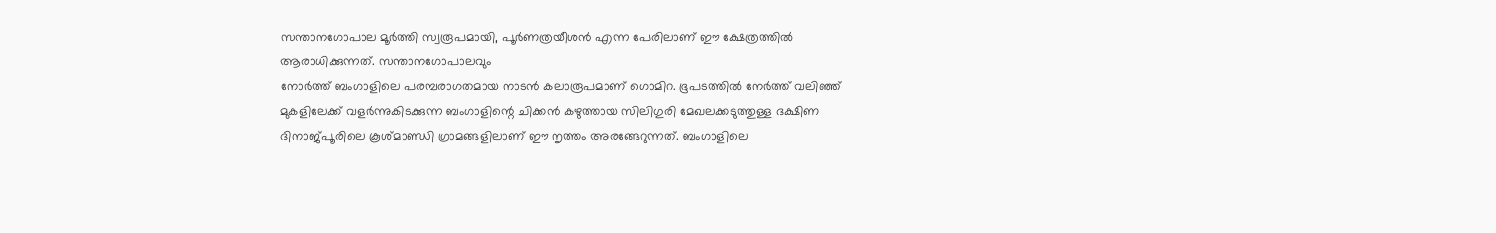സന്താനഗോപാല മൂർത്തി സ്വരൂപമായി, പൂർണത്രയീശൻ എന്ന പേരിലാണ് ഈ ക്ഷേത്രത്തിൽ ആരാധിക്കുന്നത്. സന്താനഗോപാലവും
നോർത്ത് ബംഗാളിലെ പരമ്പരാഗതമായ നാടൻ കലാരൂപമാണ് ഗൊമിറ. ഭൂപടത്തിൽ നേർത്ത് വലിഞ്ഞ് മുകളിലേക്ക് വളർന്നുകിടക്കുന്ന ബംഗാളിന്റെ ചിക്കൻ കഴുത്തായ സിലിഗുരി മേഖലക്കടുത്തുള്ള ദക്ഷിണ ദിനാജ്പൂരിലെ കൂശ്മാണ്ഡി ഗ്രാമങ്ങളിലാണ് ഈ നൃത്തം അരങ്ങേറുന്നത്. ബംഗാളിലെ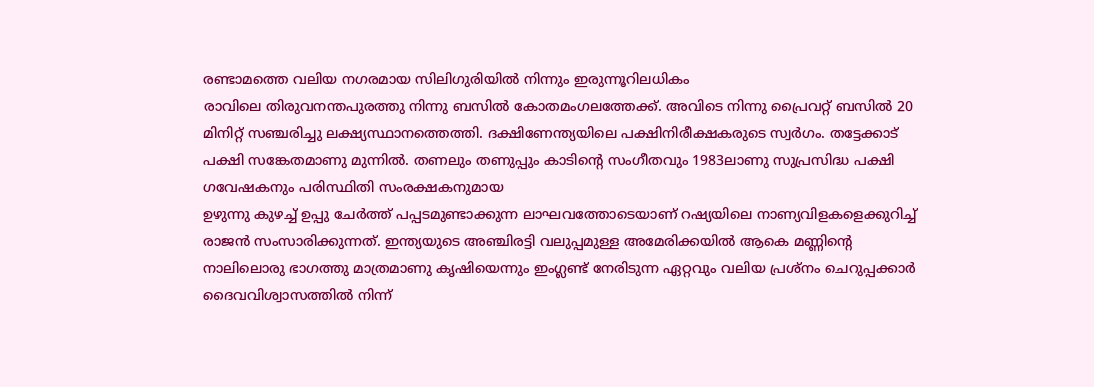രണ്ടാമത്തെ വലിയ നഗരമായ സിലിഗുരിയിൽ നിന്നും ഇരുന്നൂറിലധികം
രാവിലെ തിരുവനന്തപുരത്തു നിന്നു ബസിൽ കോതമംഗലത്തേക്ക്. അവിടെ നിന്നു പ്രൈവറ്റ് ബസിൽ 20 മിനിറ്റ് സഞ്ചരിച്ചു ലക്ഷ്യസ്ഥാനത്തെത്തി. ദക്ഷിണേന്ത്യയിലെ പക്ഷിനിരീക്ഷകരുടെ സ്വർഗം. തട്ടേക്കാട് പക്ഷി സങ്കേതമാണു മുന്നിൽ. തണലും തണുപ്പും കാടിന്റെ സംഗീതവും 1983ലാണു സുപ്രസിദ്ധ പക്ഷി ഗവേഷകനും പരിസ്ഥിതി സംരക്ഷകനുമായ
ഉഴുന്നു കുഴച്ച് ഉപ്പു ചേർത്ത് പപ്പടമുണ്ടാക്കുന്ന ലാഘവത്തോടെയാണ് റഷ്യയിലെ നാണ്യവിളകളെക്കുറിച്ച് രാജൻ സംസാരിക്കുന്നത്. ഇന്ത്യയുടെ അഞ്ചിരട്ടി വലുപ്പമുള്ള അമേരിക്കയിൽ ആകെ മണ്ണിന്റെ നാലിലൊരു ഭാഗത്തു മാത്രമാണു കൃഷിയെന്നും ഇംഗ്ലണ്ട് നേരിടുന്ന ഏറ്റവും വലിയ പ്രശ്നം ചെറുപ്പക്കാർ ദൈവവിശ്വാസത്തിൽ നിന്ന്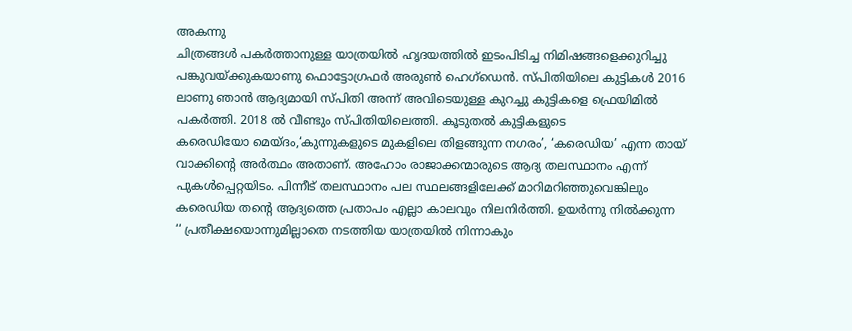അകന്നു
ചിത്രങ്ങൾ പകർത്താനുള്ള യാത്രയിൽ ഹൃദയത്തിൽ ഇടംപിടിച്ച നിമിഷങ്ങളെക്കുറിച്ചു പങ്കുവയ്ക്കുകയാണു ഫൊട്ടോഗ്രഫർ അരുൺ ഹെഗ്ഡെൻ. സ്പിതിയിലെ കുട്ടികൾ 2016 ലാണു ഞാൻ ആദ്യമായി സ്പിതി അന്ന് അവിടെയുള്ള കുറച്ചു കുട്ടികളെ ഫ്രെയിമിൽ പകർത്തി. 2018 ൽ വീണ്ടും സ്പിതിയിലെത്തി. കൂടുതൽ കുട്ടികളുടെ
കരെഡിയോ മെയ്ദം,‘കുന്നുകളുടെ മുകളിലെ തിളങ്ങുന്ന നഗരം’, ‘കരെഡിയ’ എന്ന തായ് വാക്കിന്റെ അർത്ഥം അതാണ്. അഹോം രാജാക്കന്മാരുടെ ആദ്യ തലസ്ഥാനം എന്ന് പുകൾപ്പെറ്റയിടം. പിന്നീട് തലസ്ഥാനം പല സ്ഥലങ്ങളിലേക്ക് മാറിമറിഞ്ഞുവെങ്കിലും കരെഡിയ തന്റെ ആദ്യത്തെ പ്രതാപം എല്ലാ കാലവും നിലനിർത്തി. ഉയർന്നു നിൽക്കുന്ന
‘‘ പ്രതീക്ഷയൊന്നുമില്ലാതെ നടത്തിയ യാത്രയിൽ നിന്നാകും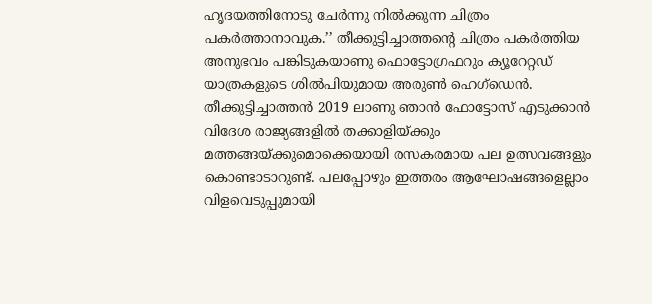ഹൃദയത്തിനോടു ചേർന്നു നിൽക്കുന്ന ചിത്രം പകർത്താനാവുക.’’ തീക്കുട്ടിച്ചാത്തന്റെ ചിത്രം പകർത്തിയ അനുഭവം പങ്കിടുകയാണു ഫൊട്ടോഗ്രഫറും ക്യൂറേറ്റഡ് യാത്രകളുടെ ശിൽപിയുമായ അരുൺ ഹെഗ്ഡെൻ. തീക്കുട്ടിച്ചാത്തൻ 2019 ലാണു ഞാൻ ഫോട്ടോസ് എടുക്കാൻ
വിദേശ രാജ്യങ്ങളിൽ തക്കാളിയ്ക്കും മത്തങ്ങയ്ക്കുമൊക്കെയായി രസകരമായ പല ഉത്സവങ്ങളും കൊണ്ടാടാറുണ്ട്. പലപ്പോഴും ഇത്തരം ആഘോഷങ്ങളെല്ലാം വിളവെടുപ്പുമായി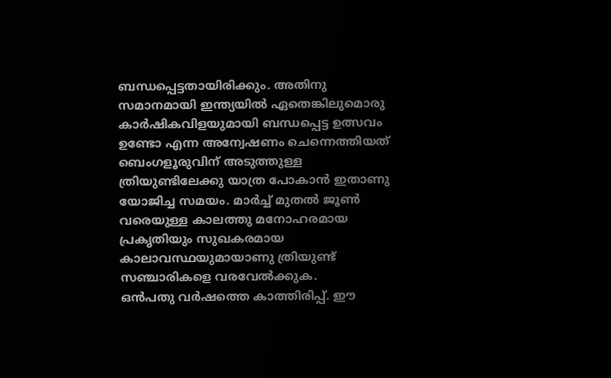ബന്ധപ്പെട്ടതായിരിക്കും. അതിനു സമാനമായി ഇന്ത്യയിൽ ഏതെങ്കിലുമൊരു കാർഷികവിളയുമായി ബന്ധപ്പെട്ട ഉത്സവം ഉണ്ടോ എന്ന അന്വേഷണം ചെന്നെത്തിയത് ബെംഗളൂരുവിന് അടുത്തുള്ള
ത്രിയുണ്ടിലേക്കു യാത്ര പോകാൻ ഇതാണു യോജിച്ച സമയം. മാർച്ച് മുതൽ ജൂൺ വരെയുള്ള കാലത്തു മനോഹരമായ പ്രകൃതിയും സുഖകരമായ കാലാവസ്ഥയുമായാണു ത്രിയുണ്ട് സഞ്ചാരികളെ വരവേൽക്കുക.
ഒൻപതു വർഷത്തെ കാത്തിരിപ്പ്. ഈ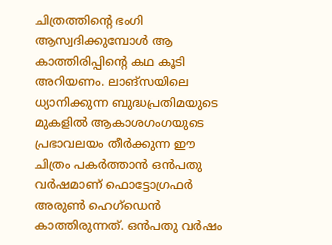ചിത്രത്തിന്റെ ഭംഗി ആസ്വദിക്കുമ്പോൾ ആ കാത്തിരിപ്പിന്റെ കഥ കൂടി അറിയണം. ലാങ്സയിലെ ധ്യാനിക്കുന്ന ബുദ്ധപ്രതിമയുടെ മുകളിൽ ആകാശഗംഗയുടെ പ്രഭാവലയം തീർക്കുന്ന ഈ ചിത്രം പകർത്താൻ ഒൻപതു വർഷമാണ് ഫൊട്ടോഗ്രഫർ അരുൺ ഹെഗ്ഡെൻ കാത്തിരുന്നത്. ഒൻപതു വർഷം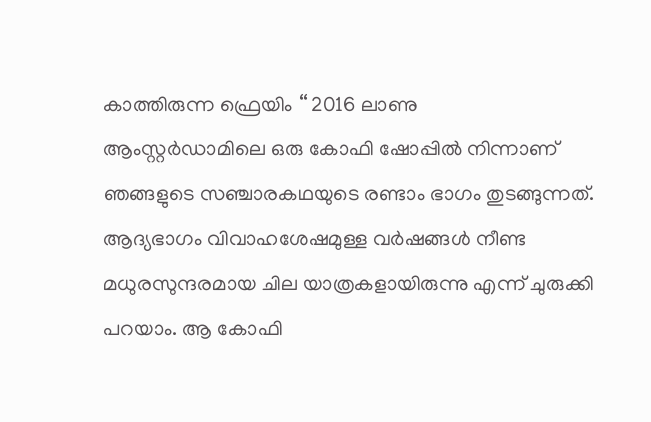കാത്തിരുന്ന ഫ്രെയിം ‘‘ 2016 ലാണു
ആംസ്റ്റർഡാമിലെ ഒരു കോഫി ഷോപ്പിൽ നിന്നാണ് ഞങ്ങളുടെ സഞ്ചാരകഥയുടെ രണ്ടാം ഭാഗം തുടങ്ങുന്നത്. ആദ്യഭാഗം വിവാഹശേഷമുള്ള വർഷങ്ങൾ നീണ്ട മധുരസുന്ദരമായ ചില യാത്രകളായിരുന്നു എന്ന് ചുരുക്കി പറയാം. ആ കോഫി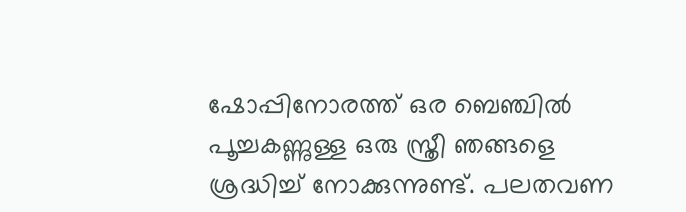ഷോപ്പിനോരത്ത് ഒര ബെഞ്ചിൽ പൂച്ചകണ്ണുള്ള ഒരു സ്ത്രീ ഞങ്ങളെ ശ്രദ്ധിച്ച് നോക്കുന്നുണ്ട്. പലതവണ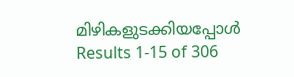മിഴികളുടക്കിയപ്പോൾ
Results 1-15 of 306